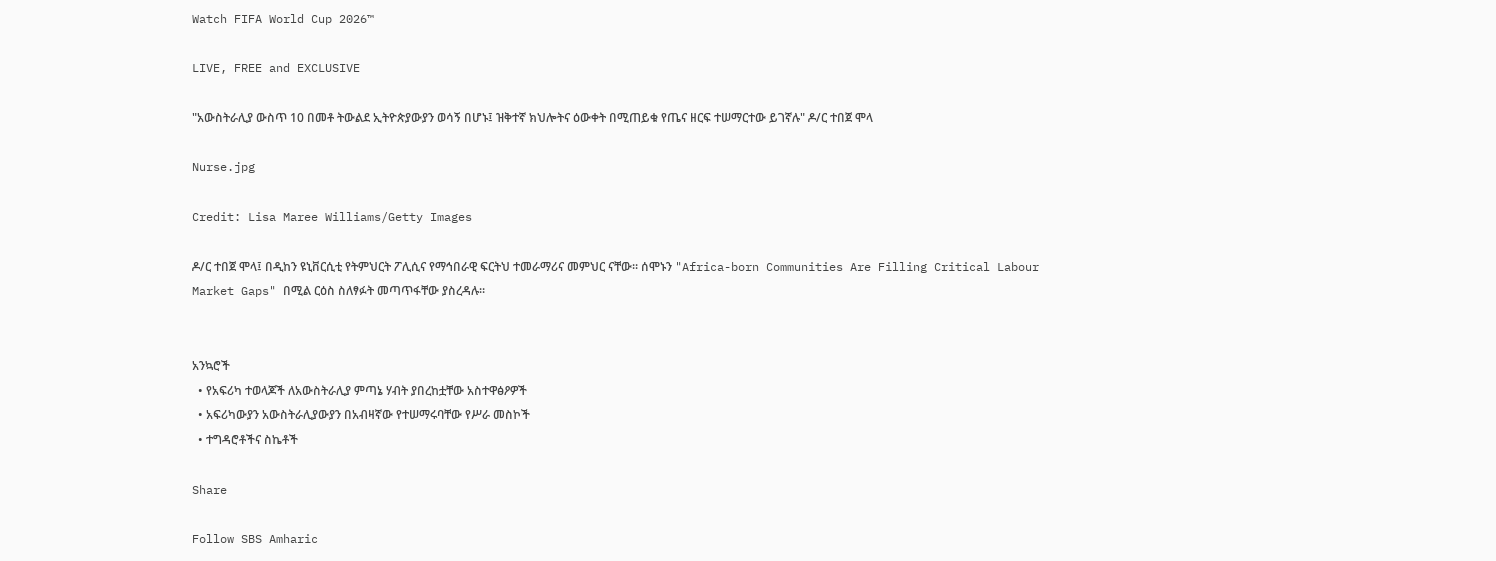Watch FIFA World Cup 2026™

LIVE, FREE and EXCLUSIVE

"አውስትራሊያ ውስጥ 10 በመቶ ትውልደ ኢትዮጵያውያን ወሳኝ በሆኑ፤ ዝቅተኛ ክህሎትና ዕውቀት በሚጠይቁ የጤና ዘርፍ ተሠማርተው ይገኛሉ" ዶ/ር ተበጀ ሞላ

Nurse.jpg

Credit: Lisa Maree Williams/Getty Images

ዶ/ር ተበጀ ሞላ፤ በዲከን ዩኒቨርሲቲ የትምህርት ፖሊሲና የማኅበራዊ ፍርትህ ተመራማሪና መምህር ናቸው። ሰሞኑን "Africa-born Communities Are Filling Critical Labour Market Gaps" በሚል ርዕስ ስለፃፉት መጣጥፋቸው ያስረዳሉ።


አንኳሮች
  • የአፍሪካ ተወላጆች ለአውስትራሊያ ምጣኔ ሃብት ያበረከቷቸው አስተዋፅዖዎች
  • አፍሪካውያን አውስትራሊያውያን በአብዛኛው የተሠማሩባቸው የሥራ መስኮች
  • ተግዳሮቶችና ስኬቶች

Share

Follow SBS Amharic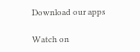Download our apps

Watch on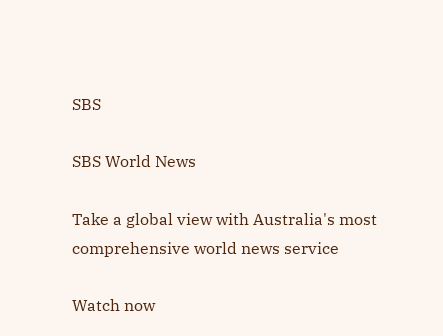SBS

SBS World News

Take a global view with Australia's most comprehensive world news service

Watch now